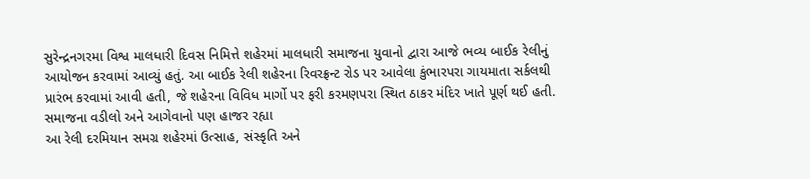સુરેન્દ્રનગરમા વિશ્વ માલધારી દિવસ નિમિત્તે શહેરમાં માલધારી સમાજના યુવાનો દ્વારા આજે ભવ્ય બાઈક રેલીનું આયોજન કરવામાં આવ્યું હતું. આ બાઈક રેલી શહેરના રિવરફ્રન્ટ રોડ પર આવેલા કુંભારપરા ગાયમાતા સર્કલથી પ્રારંભ કરવામાં આવી હતી, જે શહેરના વિવિધ માર્ગો પર ફરી કરમણપરા સ્થિત ઠાકર મંદિર ખાતે પૂર્ણ થઈ હતી.
સમાજના વડીલો અને આગેવાનો પણ હાજર રહ્યા
આ રેલી દરમિયાન સમગ્ર શહેરમાં ઉત્સાહ, સંસ્કૃતિ અને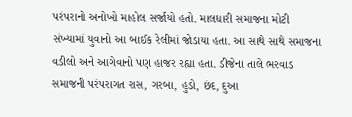પરંપરાનો અનોખો માહોલ સર્જાયો હતો. માલધારી સમાજના મોટી સંખ્યામાં યુવાનો આ બાઈક રેલીમાં જોડાયા હતા. આ સાથે સાથે સમાજના વડીલો અને આગેવાનો પણ હાજર રહ્યા હતા. ડીજેના તાલે ભરવાડ સમાજની પરંપરાગત રાસ, ગરબા, હુડો, છંદ, દુઆ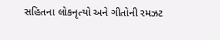સહિતના લોકનૃત્યો અને ગીતોની રમઝટ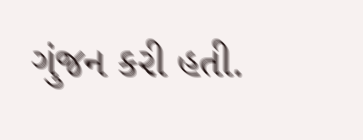ગુંજન કરી હતી.